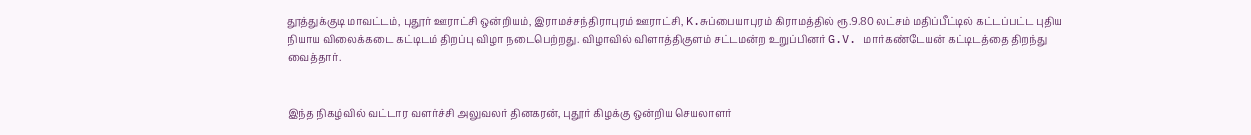தூத்துக்குடி மாவட்டம், புதூர் ஊராட்சி ஒன்றியம், இராமச்சந்திராபுரம் ஊராட்சி, K.சுப்பையாபுரம் கிராமத்தில் ரூ.9.80 லட்சம் மதிப்பீட்டில் கட்டப்பட்ட புதிய நியாய விலைக்கடை கட்டிடம் திறப்பு விழா நடைபெற்றது. விழாவில் விளாத்திகுளம் சட்டமன்ற உறுப்பினர் G.V. மார்கண்டேயன் கட்டிடத்தை திறந்து வைத்தார்.


இந்த நிகழ்வில் வட்டார வளர்ச்சி அலுவலர் தினகரன், புதூர் கிழக்கு ஒன்றிய செயலாளர்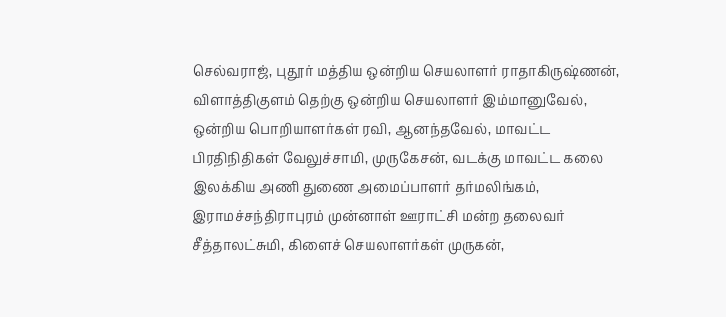செல்வராஜ், புதூர் மத்திய ஒன்றிய செயலாளர் ராதாகிருஷ்ணன், விளாத்திகுளம் தெற்கு ஒன்றிய செயலாளர் இம்மானுவேல், ஒன்றிய பொறியாளர்கள் ரவி, ஆனந்தவேல், மாவட்ட பிரதிநிதிகள் வேலுச்சாமி, முருகேசன், வடக்கு மாவட்ட கலை இலக்கிய அணி துணை அமைப்பாளர் தர்மலிங்கம், இராமச்சந்திராபுரம் முன்னாள் ஊராட்சி மன்ற தலைவர் சீத்தாலட்சுமி, கிளைச் செயலாளர்கள் முருகன்,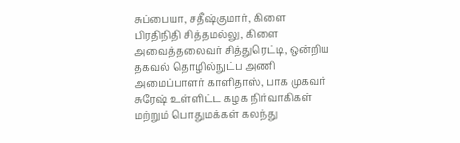சுப்பையா, சதீஷ்குமார், கிளை பிரதிநிதி சித்தமல்லு, கிளை அவைத்தலைவர் சித்துரெட்டி, ஒன்றிய தகவல் தொழில்நுட்ப அணி அமைப்பாளர் காளிதாஸ், பாக முகவர் சுரேஷ் உள்ளிட்ட கழக நிர்வாகிகள் மற்றும் பொதுமக்கள் கலந்து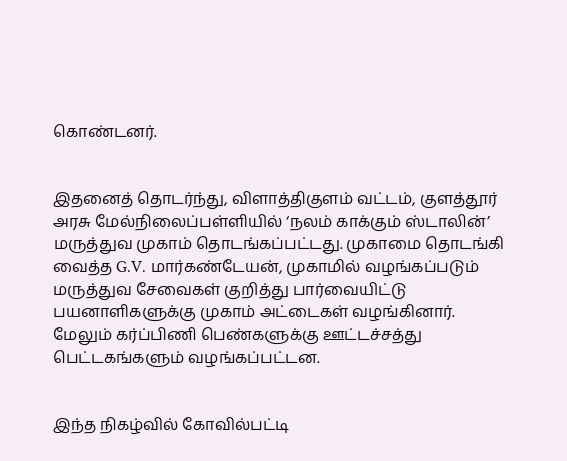கொண்டனர்.


இதனைத் தொடர்ந்து, விளாத்திகுளம் வட்டம், குளத்தூர் அரசு மேல்நிலைப்பள்ளியில் ‘நலம் காக்கும் ஸ்டாலின்’ மருத்துவ முகாம் தொடங்கப்பட்டது. முகாமை தொடங்கி வைத்த G.V. மார்கண்டேயன், முகாமில் வழங்கப்படும் மருத்துவ சேவைகள் குறித்து பார்வையிட்டு பயனாளிகளுக்கு முகாம் அட்டைகள் வழங்கினார். மேலும் கர்ப்பிணி பெண்களுக்கு ஊட்டச்சத்து பெட்டகங்களும் வழங்கப்பட்டன.


இந்த நிகழ்வில் கோவில்பட்டி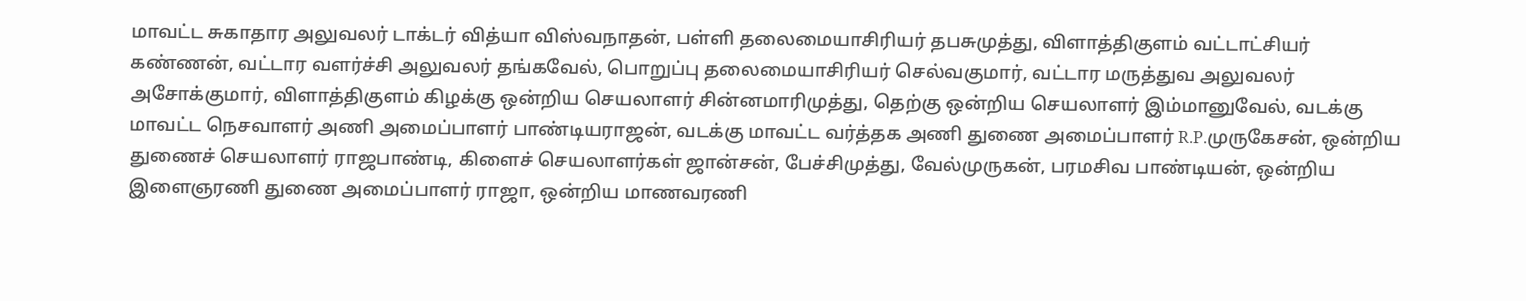மாவட்ட சுகாதார அலுவலர் டாக்டர் வித்யா விஸ்வநாதன், பள்ளி தலைமையாசிரியர் தபசுமுத்து, விளாத்திகுளம் வட்டாட்சியர் கண்ணன், வட்டார வளர்ச்சி அலுவலர் தங்கவேல், பொறுப்பு தலைமையாசிரியர் செல்வகுமார், வட்டார மருத்துவ அலுவலர் அசோக்குமார், விளாத்திகுளம் கிழக்கு ஒன்றிய செயலாளர் சின்னமாரிமுத்து, தெற்கு ஒன்றிய செயலாளர் இம்மானுவேல், வடக்கு மாவட்ட நெசவாளர் அணி அமைப்பாளர் பாண்டியராஜன், வடக்கு மாவட்ட வர்த்தக அணி துணை அமைப்பாளர் R.P.முருகேசன், ஒன்றிய துணைச் செயலாளர் ராஜபாண்டி, கிளைச் செயலாளர்கள் ஜான்சன், பேச்சிமுத்து, வேல்முருகன், பரமசிவ பாண்டியன், ஒன்றிய இளைஞரணி துணை அமைப்பாளர் ராஜா, ஒன்றிய மாணவரணி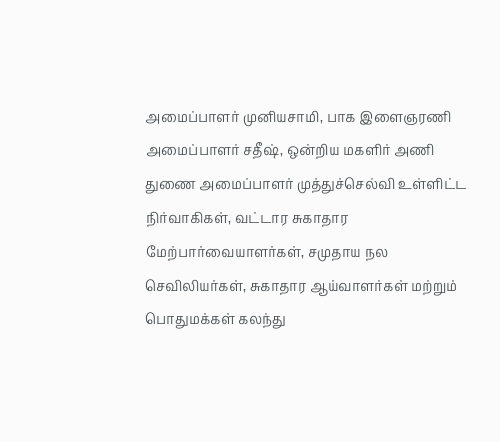அமைப்பாளர் முனியசாமி, பாக இளைஞரணி அமைப்பாளர் சதீஷ், ஒன்றிய மகளிர் அணி துணை அமைப்பாளர் முத்துச்செல்வி உள்ளிட்ட நிர்வாகிகள், வட்டார சுகாதார மேற்பார்வையாளர்கள், சமுதாய நல செவிலியர்கள், சுகாதார ஆய்வாளர்கள் மற்றும் பொதுமக்கள் கலந்து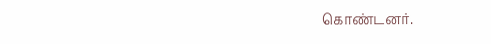கொண்டனர்.